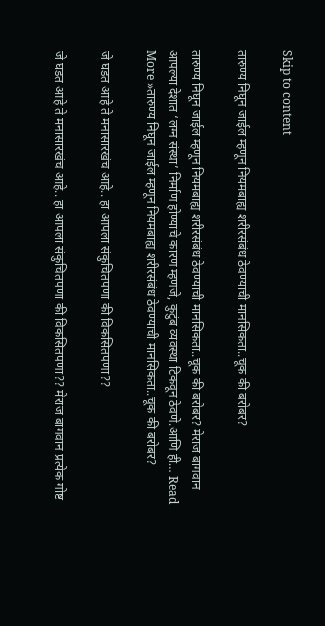Skip to content

तारुण्य निघून जाईल म्हणून नियमबाह्य शरीरसंबंध ठेवण्याची मानसिकता..चूक की बरोबर?

तारुण्य निघून जाईल म्हणून नियमबाह्य शरीरसंबंध ठेवण्याची मानसिकता..चूक की बरोबर? मेराज बागवान आपल्या देशात ‘लग्न संस्था’ निर्माण होण्याचे कारण म्हणजे, कुटुंब व्यवस्था टिकवून ठेवणे.आणि ही… Read More »तारुण्य निघून जाईल म्हणून नियमबाह्य शरीरसंबंध ठेवण्याची मानसिकता..चूक की बरोबर?

जे घडत आहे ते मनासारखंच आहे.. हा आपला संकुचितपणा की विकसितपणा??

जे घडत आहे ते मनासारखंच आहे.. हा आपला संकुचितपणा की विकसितपणा?? मेराज बागवान प्रत्येक गोष्ट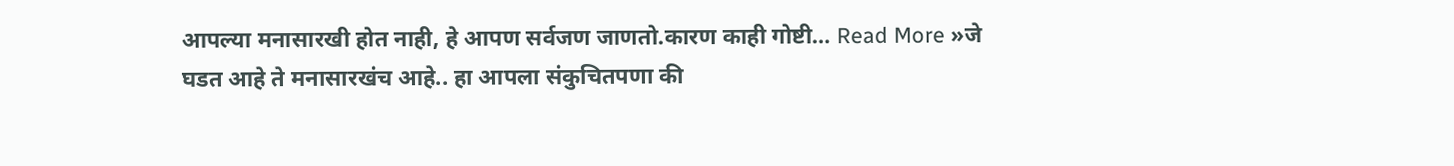आपल्या मनासारखी होत नाही, हे आपण सर्वजण जाणतो.कारण काही गोष्टी… Read More »जे घडत आहे ते मनासारखंच आहे.. हा आपला संकुचितपणा की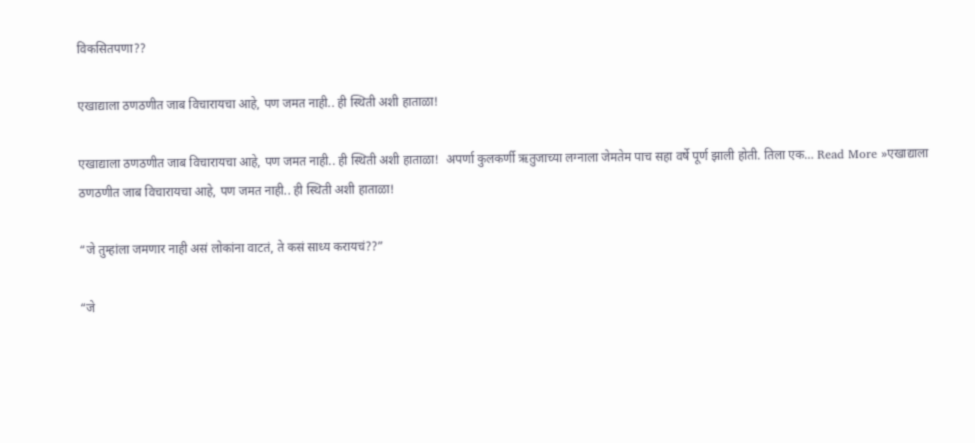विकसितपणा??

एखाद्याला ठणठणीत जाब विचारायचा आहे, पण जमत नाही.. ही स्थिती अशी हाताळा!

एखाद्याला ठणठणीत जाब विचारायचा आहे, पण जमत नाही.. ही स्थिती अशी हाताळा!  अपर्णा कुलकर्णी ऋतुजाच्या लग्नाला जेमतेम पाच सहा वर्षे पूर्ण झाली होती. तिला एक… Read More »एखाद्याला ठणठणीत जाब विचारायचा आहे, पण जमत नाही.. ही स्थिती अशी हाताळा!

“जे तुम्हांला जमणार नाही असं लोकांना वाटतं, ते कसं साध्य करायचं??”

“जे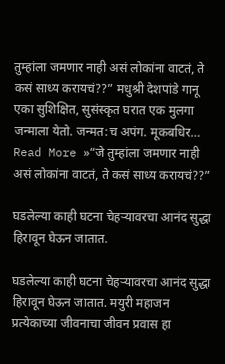तुम्हांला जमणार नाही असं लोकांना वाटतं, ते कसं साध्य करायचं??” मधुश्री देशपांडे गानू एका सुशिक्षित, सुसंस्कृत घरात एक मुलगा जन्माला येतो. जन्मत:च अपंग. मूकबधिर… Read More »“जे तुम्हांला जमणार नाही असं लोकांना वाटतं, ते कसं साध्य करायचं??”

घडलेल्या काही घटना चेहऱ्यावरचा आनंद सुद्धा हिरावून घेऊन जातात.

घडलेल्या काही घटना चेहऱ्यावरचा आनंद सुद्धा हिरावून घेऊन जातात. मयुरी महाजन प्रत्येकाच्या जीवनाचा जीवन प्रवास हा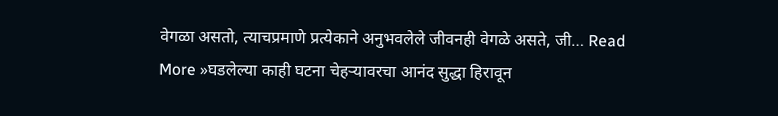वेगळा असतो, त्याचप्रमाणे प्रत्येकाने अनुभवलेले जीवनही वेगळे असते, जी… Read More »घडलेल्या काही घटना चेहऱ्यावरचा आनंद सुद्धा हिरावून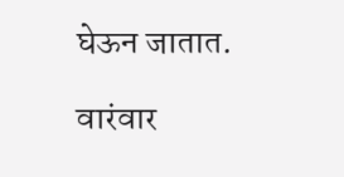घेऊन जातात.

वारंवार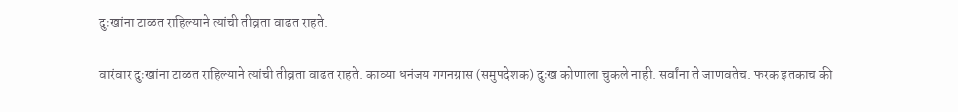दुःखांना टाळत राहिल्याने त्यांची तीव्रता वाढत राहते.

वारंवार दुःखांना टाळत राहिल्याने त्यांची तीव्रता वाढत राहते. काव्या धनंजय गगनग्रास (समुपदेशक) दुःख कोणाला चुकले नाही. सर्वांना ते जाणवतेच. फरक इतकाच की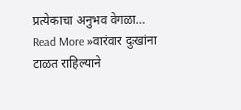प्रत्येकाचा अनुभव वेगळा… Read More »वारंवार दुःखांना टाळत राहिल्याने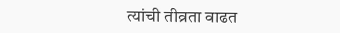त्यांची तीव्रता वाढत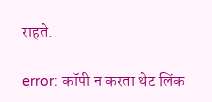राहते.

error: कॉपी न करता थेट लिंक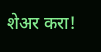शेअर करा!